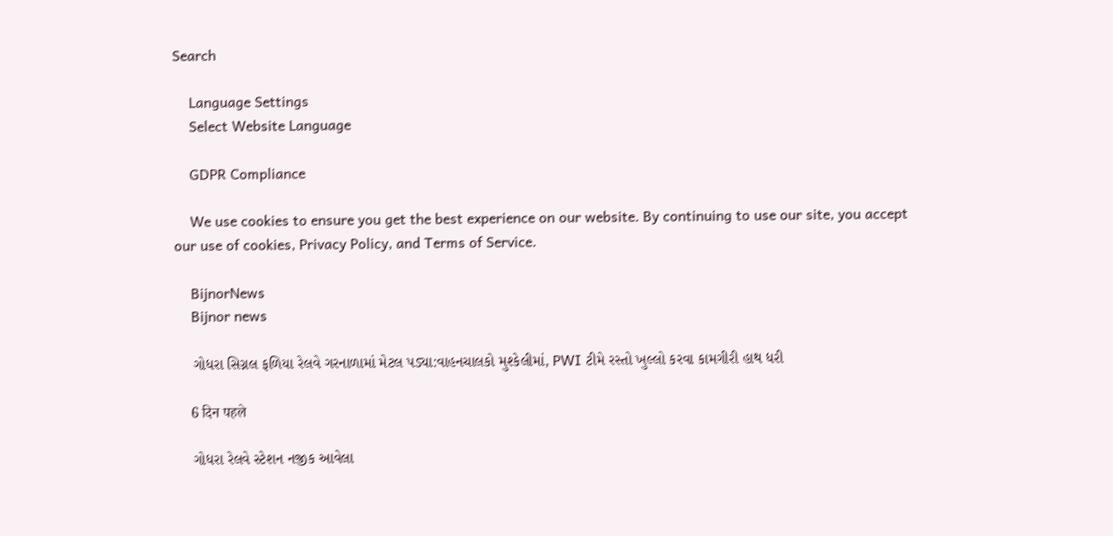Search

    Language Settings
    Select Website Language

    GDPR Compliance

    We use cookies to ensure you get the best experience on our website. By continuing to use our site, you accept our use of cookies, Privacy Policy, and Terms of Service.

    BijnorNews
    Bijnor news

    ગોધરા સિગ્નલ ફળિયા રેલવે ગરનાળામાં મેટલ પડ્યા:વાહનચાલકો મુશ્કેલીમાં, PWI ટીમે રસ્તો ખુલ્લો કરવા કામગીરી હાથ ધરી

    6 दिन पहले

    ગોધરા રેલવે સ્ટેશન નજીક આવેલા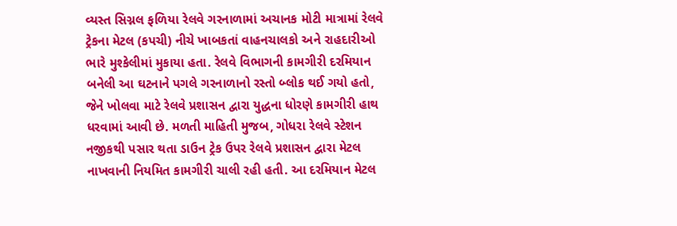વ્યસ્ત સિગ્નલ ફળિયા રેલવે ગરનાળામાં અચાનક મોટી માત્રામાં રેલવે ટ્રેકના મેટલ (કપચી) નીચે ખાબકતાં વાહનચાલકો અને રાહદારીઓ ભારે મુશ્કેલીમાં મુકાયા હતા. રેલવે વિભાગની કામગીરી દરમિયાન બનેલી આ ઘટનાને પગલે ગરનાળાનો રસ્તો બ્લોક થઈ ગયો હતો, જેને ખોલવા માટે રેલવે પ્રશાસન દ્વારા યુદ્ધના ધોરણે કામગીરી હાથ ધરવામાં આવી છે. મળતી માહિતી મુજબ, ગોધરા રેલવે સ્ટેશન નજીકથી પસાર થતા ડાઉન ટ્રેક ઉપર રેલવે પ્રશાસન દ્વારા મેટલ નાખવાની નિયમિત કામગીરી ચાલી રહી હતી. આ દરમિયાન મેટલ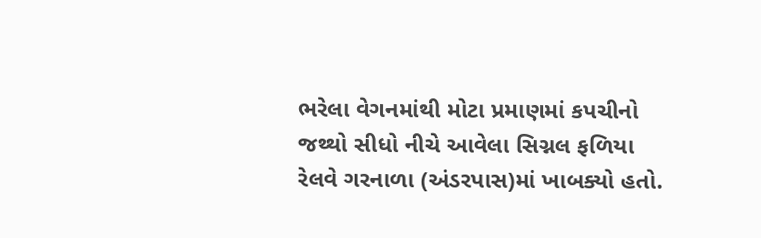ભરેલા વેગનમાંથી મોટા પ્રમાણમાં કપચીનો જથ્થો સીધો નીચે આવેલા સિગ્નલ ફળિયા રેલવે ગરનાળા (અંડરપાસ)માં ખાબક્યો હતો.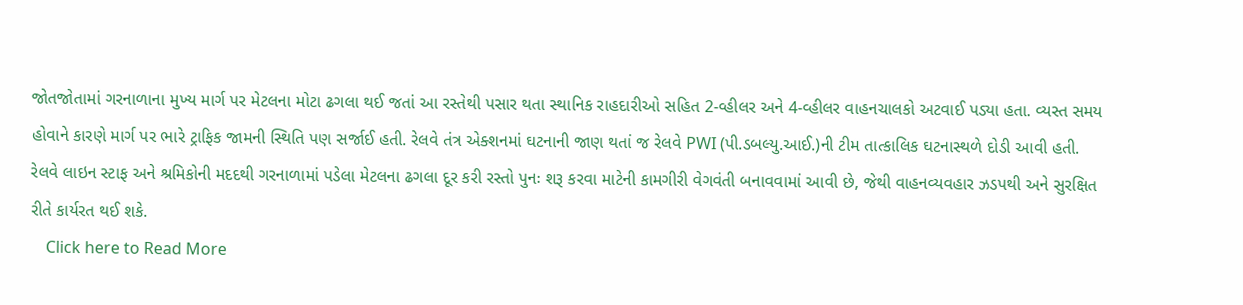જોતજોતામાં ગરનાળાના મુખ્ય માર્ગ પર મેટલના મોટા ઢગલા થઈ જતાં આ રસ્તેથી પસાર થતા સ્થાનિક રાહદારીઓ સહિત 2-વ્હીલર અને 4-વ્હીલર વાહનચાલકો અટવાઈ પડ્યા હતા. વ્યસ્ત સમય હોવાને કારણે માર્ગ પર ભારે ટ્રાફિક જામની સ્થિતિ પણ સર્જાઈ હતી. રેલવે તંત્ર એક્શનમાં ઘટનાની જાણ થતાં જ રેલવે PWI (પી.ડબલ્યુ.આઈ.)ની ટીમ તાત્કાલિક ઘટનાસ્થળે દોડી આવી હતી. રેલવે લાઇન સ્ટાફ અને શ્રમિકોની મદદથી ગરનાળામાં પડેલા મેટલના ઢગલા દૂર કરી રસ્તો પુનઃ શરૂ કરવા માટેની કામગીરી વેગવંતી બનાવવામાં આવી છે, જેથી વાહનવ્યવહાર ઝડપથી અને સુરક્ષિત રીતે કાર્યરત થઈ શકે.
    Click here to Read More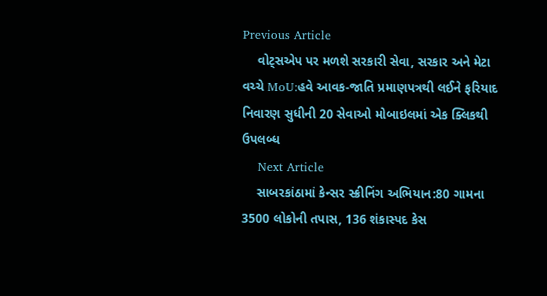Previous Article
    વોટ્સએપ પર મળશે સરકારી સેવા, સરકાર અને મેટા વચ્ચે MoU:હવે આવક-જાતિ પ્રમાણપત્રથી લઈને ફરિયાદ નિવારણ સુધીની 20 સેવાઓ મોબાઇલમાં એક ક્લિકથી ઉપલબ્ધ
    Next Article
    સાબરકાંઠામાં કેન્સર સ્ક્રીનિંગ અભિયાન:80 ગામના 3500 લોકોની તપાસ, 136 શંકાસ્પદ કેસ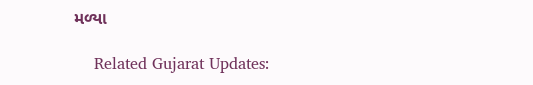મળ્યા

    Related Gujarat Updates: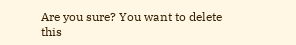Are you sure? You want to delete this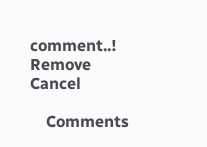comment..! Remove Cancel

    Comments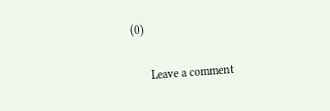(0)

      Leave a comment